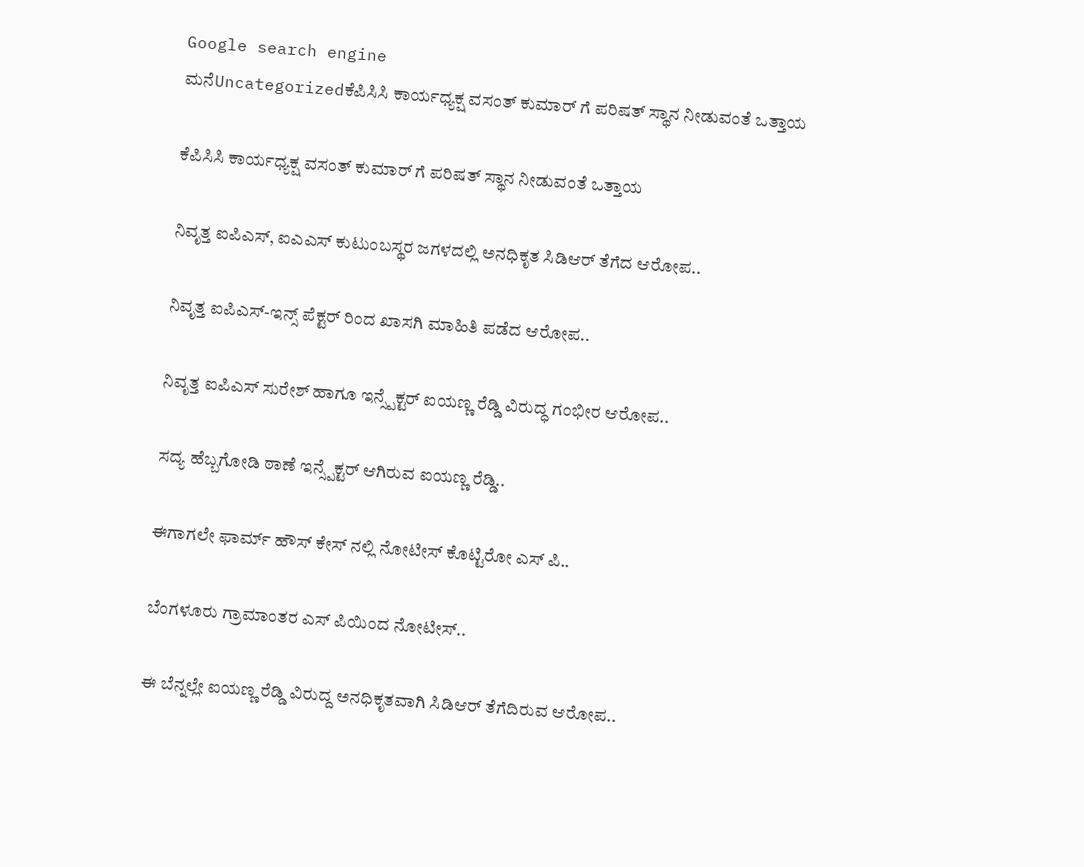Google search engine
ಮನೆUncategorizedಕೆಪಿಸಿಸಿ ಕಾರ್ಯಧ್ಯಕ್ಷ ವಸಂತ್ ಕುಮಾರ್ ಗೆ ಪರಿಷತ್ ಸ್ಥಾನ ನೀಡುವಂತೆ ಒತ್ತಾಯ

ಕೆಪಿಸಿಸಿ ಕಾರ್ಯಧ್ಯಕ್ಷ ವಸಂತ್ ಕುಮಾರ್ ಗೆ ಪರಿಷತ್ ಸ್ಥಾನ ನೀಡುವಂತೆ ಒತ್ತಾಯ

ನಿವೃತ್ತ ಐಪಿಎಸ್, ಐಎಎಸ್ ಕುಟುಂಬಸ್ಥರ ಜಗಳದಲ್ಲಿ ಅನಧಿಕೃತ ಸಿಡಿಆರ್ ತೆಗೆದ ಆರೋಪ..

ನಿವೃತ್ತ ಐಪಿಎಸ್-ಇನ್ಸ್ ಪೆಕ್ಟರ್ ರಿಂದ ಖಾಸಗಿ ಮಾಹಿತಿ ಪಡೆದ ಆರೋಪ..

ನಿವೃತ್ತ ಐಪಿಎಸ್ ಸುರೇಶ್ ಹಾಗೂ ಇನ್ಸ್ಪೆಕ್ಟರ್ ಐಯಣ್ಣ ರೆಡ್ಡಿ ವಿರುದ್ಧ ಗಂಭೀರ ಆರೋಪ‌..

ಸದ್ಯ ಹೆಬ್ಬಗೋಡಿ ಠಾಣೆ ಇನ್ಸ್ಪೆಕ್ಟರ್ ಆಗಿರುವ ಐಯಣ್ಣ ರೆಡ್ಡಿ..

ಈಗಾಗಲೇ ಫಾರ್ಮ್ ಹೌಸ್ ಕೇಸ್ ನಲ್ಲಿ ನೋಟೀಸ್ ಕೊಟ್ಟಿರೋ ಎಸ್ ಪಿ..

ಬೆಂಗಳೂರು ಗ್ರಾಮಾಂತರ ಎಸ್ ಪಿಯಿಂದ ನೋಟೀಸ್..

ಈ ಬೆನ್ನಲ್ಲೇ ಐಯಣ್ಣ ರೆಡ್ಡಿ ವಿರುದ್ದ ಅನಧಿಕೃತವಾಗಿ ಸಿಡಿಆರ್ ತೆಗೆದಿರುವ ಆರೋಪ..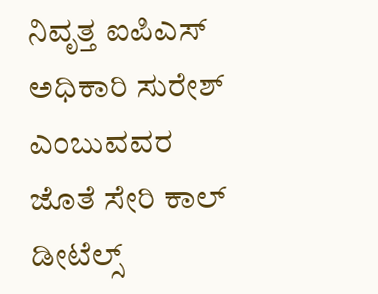ನಿವೃತ್ತ ಐಪಿಎಸ್ ಅಧಿಕಾರಿ ಸುರೇಶ್ ಎಂಬುವವರ ಜೊತೆ ಸೇರಿ ಕಾಲ್ ಡೀಟೆಲ್ಸ್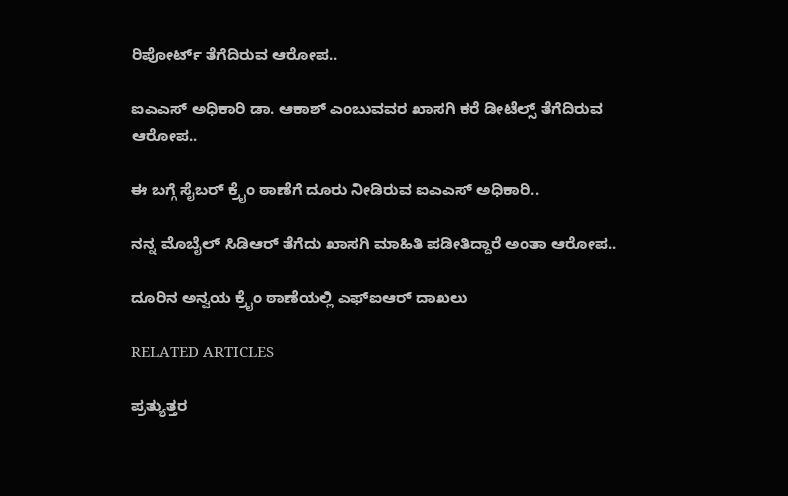ರಿಪೋರ್ಟ್ ತೆಗೆದಿರುವ ಆರೋಪ..

ಐಎಎಸ್ ಅಧಿಕಾರಿ ಡಾ. ಆಕಾಶ್ ಎಂಬುವವರ ಖಾಸಗಿ ಕರೆ ಡೀಟೆಲ್ಸ್ ತೆಗೆದಿರುವ ಆರೋಪ‌‌‌..

ಈ ಬಗ್ಗೆ ಸೈಬರ್ ಕ್ರೈಂ ಠಾಣೆಗೆ ದೂರು ನೀಡಿರುವ ಐಎಎಸ್ ಅಧಿಕಾರಿ..

ನನ್ನ ಮೊಬೈಲ್ ಸಿಡಿಆರ್ ತೆಗೆದು ಖಾಸಗಿ ಮಾಹಿತಿ ಪಡೀತಿದ್ದಾರೆ ಅಂತಾ ಆರೋಪ..

ದೂರಿನ ಅನ್ವಯ ಕ್ರೈಂ ಠಾಣೆಯಲ್ಲಿ ಎಫ್ಐಆರ್ ದಾಖಲು

RELATED ARTICLES

ಪ್ರತ್ಯುತ್ತರ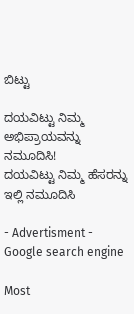ಬಿಟ್ಟು

ದಯವಿಟ್ಟು ನಿಮ್ಮ ಅಭಿಪ್ರಾಯವನ್ನು ನಮೂದಿಸಿ!
ದಯವಿಟ್ಟು ನಿಮ್ಮ ಹೆಸರನ್ನು ಇಲ್ಲಿ ನಮೂದಿಸಿ

- Advertisment -
Google search engine

Most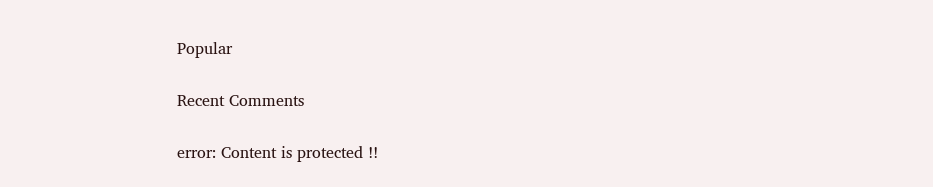Popular

Recent Comments

error: Content is protected !!